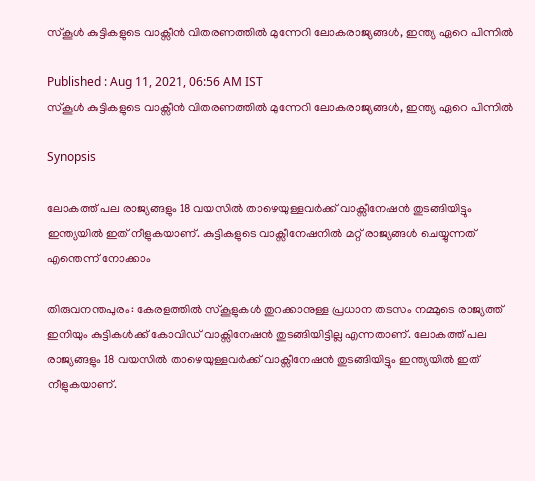സ്കൂൾ കുട്ടികളുടെ വാക്സീൻ വിതരണത്തിൽ മുന്നേറി ലോകരാജ്യങ്ങൾ, ഇന്ത്യ ഏറെ പിന്നിൽ

Published : Aug 11, 2021, 06:56 AM IST
സ്കൂൾ കുട്ടികളുടെ വാക്സീൻ വിതരണത്തിൽ മുന്നേറി ലോകരാജ്യങ്ങൾ, ഇന്ത്യ ഏറെ പിന്നിൽ

Synopsis

ലോകത്ത് പല രാജ്യങ്ങളും 18 വയസിൽ താഴെയുള്ളവർക്ക് വാക്സീനേഷൻ തുടങ്ങിയിട്ടും ഇന്ത്യയിൽ ഇത് നീളുകയാണ്. കുട്ടികളുടെ വാക്സീനേഷനിൽ മറ്റ് രാജ്യങ്ങൾ ചെയ്യുന്നത് എന്തെന്ന് നോക്കാം

തിരുവനന്തപുരം: കേരളത്തിൽ സ്‌കൂളുകൾ തുറക്കാനുള്ള പ്രധാന തടസം നമ്മുടെ രാജ്യത്ത് ഇനിയും കുട്ടികൾക്ക് കോവിഡ് വാക്സിനേഷൻ തുടങ്ങിയിട്ടില്ല എന്നതാണ്. ലോകത്ത് പല രാജ്യങ്ങളും 18 വയസിൽ താഴെയുള്ളവർക്ക് വാക്സീനേഷൻ തുടങ്ങിയിട്ടും ഇന്ത്യയിൽ ഇത് നീളുകയാണ്.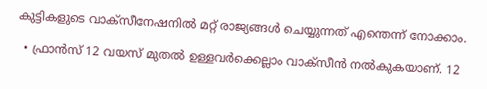കുട്ടികളുടെ വാക്സീനേഷനിൽ മറ്റ് രാജ്യങ്ങൾ ചെയ്യുന്നത് എന്തെന്ന് നോക്കാം.

  • ഫ്രാൻസ് 12 വയസ് മുതൽ ഉള്ളവർക്കെല്ലാം വാക്‌സീൻ നൽകുകയാണ്. 12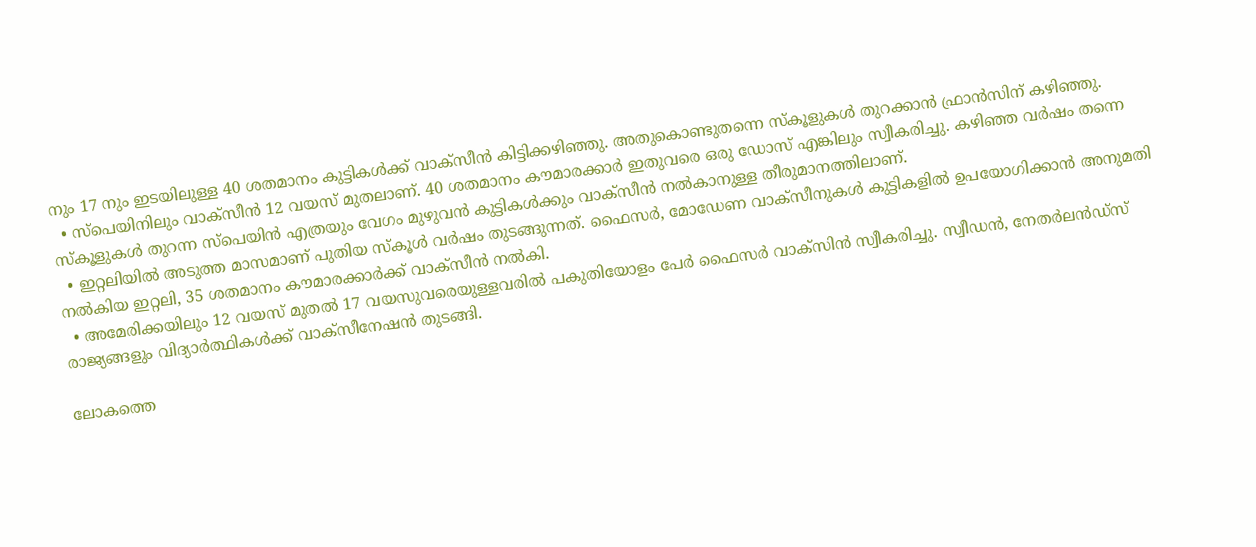നും 17 നും ഇടയിലുള്ള 40 ശതമാനം കുട്ടികൾക്ക് വാക്‌സീൻ കിട്ടിക്കഴിഞ്ഞു. അതുകൊണ്ടുതന്നെ സ്‌കൂളുകൾ തുറക്കാൻ ഫ്രാൻസിന് കഴിഞ്ഞു.
  • സ്‌പെയിനിലും വാക്‌സീൻ 12 വയസ് മുതലാണ്. 40 ശതമാനം കൗമാരക്കാർ ഇതുവരെ ഒരു ഡോസ് എങ്കിലും സ്വീകരിച്ചു. കഴിഞ്ഞ വർഷം തന്നെ സ്‌കൂളുകൾ തുറന്ന സ്പെയിൻ എത്രയും വേഗം മുഴുവൻ കുട്ടികൾക്കും വാക്‌സീൻ നൽകാനുള്ള തീരുമാനത്തിലാണ്.
  • ഇറ്റലിയിൽ അടുത്ത മാസമാണ് പുതിയ സ്‌കൂൾ വർഷം തുടങ്ങുന്നത്. ഫൈസർ, മോഡേണ വാക്സീനുകൾ കുട്ടികളിൽ ഉപയോഗിക്കാൻ അനുമതി നൽകിയ ഇറ്റലി, 35 ശതമാനം കൗമാരക്കാർക്ക് വാക്‌സീൻ നൽകി.
  • അമേരിക്കയിലും 12 വയസ് മുതൽ 17 വയസുവരെയുള്ളവരിൽ പകുതിയോളം പേർ ഫൈസർ വാക്‌സിൻ സ്വീകരിച്ചു. സ്വീഡൻ, നേതർലൻഡ്‌സ് രാജ്യങ്ങളും വിദ്യാർത്ഥികൾക്ക് വാക്സീനേഷൻ തുടങ്ങി.

ലോകത്തെ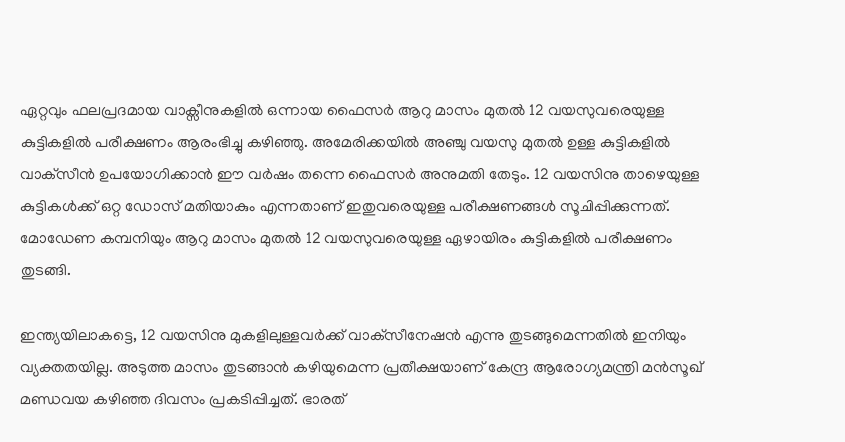ഏറ്റവും ഫലപ്രദമായ വാക്സീനുകളിൽ ഒന്നായ ഫൈസർ ആറു മാസം മുതൽ 12 വയസുവരെയുള്ള കുട്ടികളിൽ പരീക്ഷണം ആരംഭിച്ചു കഴിഞ്ഞു. അമേരിക്കയിൽ അഞ്ചു വയസു മുതൽ ഉള്ള കുട്ടികളിൽ വാക്‌സീൻ ഉപയോഗിക്കാൻ ഈ വർഷം തന്നെ ഫൈസർ അനുമതി തേടും. 12 വയസിനു താഴെയുള്ള കുട്ടികൾക്ക് ഒറ്റ ഡോസ് മതിയാകും എന്നതാണ് ഇതുവരെയുള്ള പരീക്ഷണങ്ങൾ സൂചിപ്പിക്കുന്നത്. മോഡേണ കമ്പനിയും ആറു മാസം മുതൽ 12 വയസുവരെയുള്ള ഏഴായിരം കുട്ടികളിൽ പരീക്ഷണം തുടങ്ങി.

ഇന്ത്യയിലാകട്ടെ, 12 വയസിനു മുകളിലുള്ളവർക്ക് വാക്‌സീനേഷൻ എന്നു തുടങ്ങുമെന്നതിൽ ഇനിയും വ്യക്തതയില്ല. അടുത്ത മാസം തുടങ്ങാൻ കഴിയുമെന്ന പ്രതീക്ഷയാണ് കേന്ദ്ര ആരോഗ്യമന്ത്രി മൻസൂഖ് മണ്ഡവയ കഴിഞ്ഞ ദിവസം പ്രകടിപ്പിച്ചത്. ഭാരത്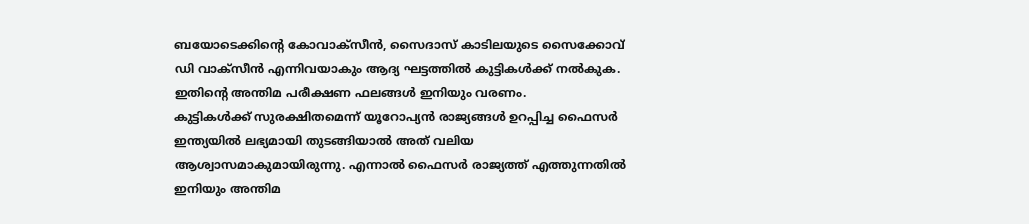ബയോടെക്കിന്റെ കോവാക്സീൻ, സൈദാസ് കാടിലയുടെ സൈക്കോവ് ഡി വാക്സീൻ എന്നിവയാകും ആദ്യ ഘട്ടത്തിൽ കുട്ടികൾക്ക് നൽകുക. ഇതിന്റെ അന്തിമ പരീക്ഷണ ഫലങ്ങൾ ഇനിയും വരണം.
കുട്ടികൾക്ക് സുരക്ഷിതമെന്ന് യൂറോപ്യൻ രാജ്യങ്ങൾ ഉറപ്പിച്ച ഫൈസർ ഇന്ത്യയിൽ ലഭ്യമായി തുടങ്ങിയാൽ അത് വലിയ ആശ്വാസമാകുമായിരുന്നു. എന്നാൽ ഫൈസർ രാജ്യത്ത് എത്തുന്നതിൽ ഇനിയും അന്തിമ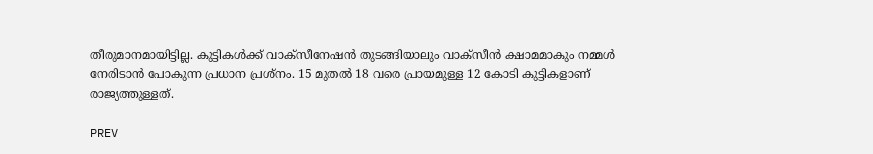തീരുമാനമായിട്ടില്ല. കുട്ടികൾക്ക് വാക്‌സീനേഷൻ തുടങ്ങിയാലും വാക്‌സീൻ ക്ഷാമമാകും നമ്മൾ നേരിടാൻ പോകുന്ന പ്രധാന പ്രശ്നം. 15 മുതൽ 18 വരെ പ്രായമുള്ള 12 കോടി കുട്ടികളാണ് രാജ്യത്തുള്ളത്.

PREV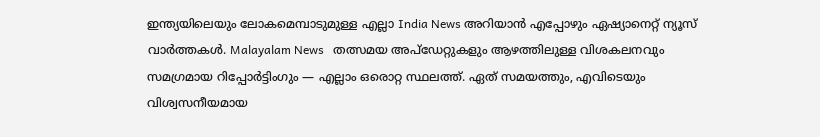ഇന്ത്യയിലെയും ലോകമെമ്പാടുമുള്ള എല്ലാ India News അറിയാൻ എപ്പോഴും ഏഷ്യാനെറ്റ് ന്യൂസ് വാർത്തകൾ. Malayalam News   തത്സമയ അപ്‌ഡേറ്റുകളും ആഴത്തിലുള്ള വിശകലനവും സമഗ്രമായ റിപ്പോർട്ടിംഗും — എല്ലാം ഒരൊറ്റ സ്ഥലത്ത്. ഏത് സമയത്തും, എവിടെയും വിശ്വസനീയമായ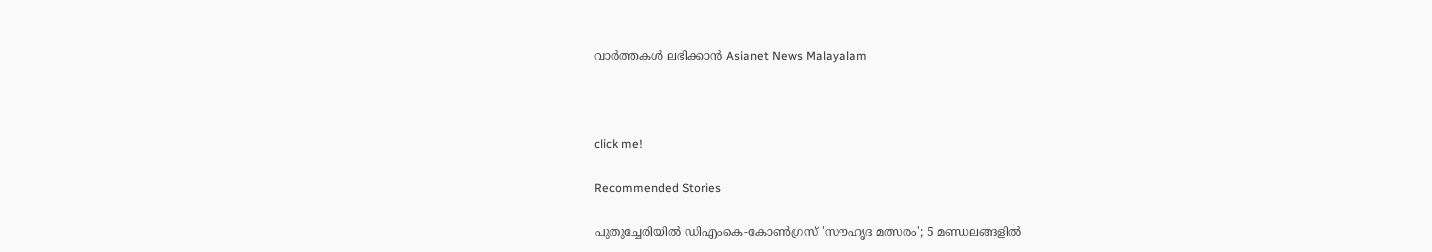വാർത്തകൾ ലഭിക്കാൻ Asianet News Malayalam



click me!

Recommended Stories

പുതുച്ചേരിയിൽ ഡിഎംകെ-കോണ്‍ഗ്രസ് 'സൗഹൃദ മത്സരം'; 5 മണ്ഡലങ്ങളിൽ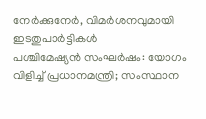നേര്‍ക്കുനേര്‍, വിമര്‍ശനവുമായി ഇടതുപാര്‍ട്ടികള്‍
പശ്ചിമേഷ്യൻ സംഘർഷം: യോഗം വിളിച്ച് പ്രധാനമന്ത്രി; സംസ്ഥാന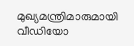മുഖ്യമന്ത്രിമാരുമായി വീഡിയോ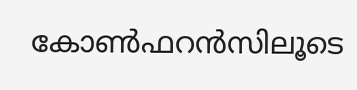കോൺഫറൻസിലൂടെ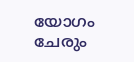യോഗം ചേരും